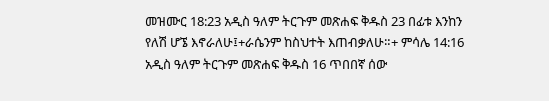መዝሙር 18:23 አዲስ ዓለም ትርጉም መጽሐፍ ቅዱስ 23 በፊቱ እንከን የለሽ ሆኜ እኖራለሁ፤+ራሴንም ከስህተት እጠብቃለሁ።+ ምሳሌ 14:16 አዲስ ዓለም ትርጉም መጽሐፍ ቅዱስ 16 ጥበበኛ ሰው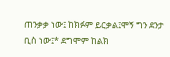ጠንቃቃ ነው፤ ከክፉም ይርቃል፤ሞኝ ግን ደንታ ቢስ ነው፤* ደግሞም ከልክ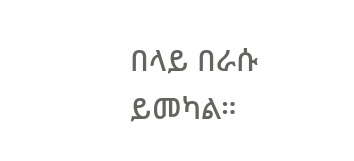በላይ በራሱ ይመካል።